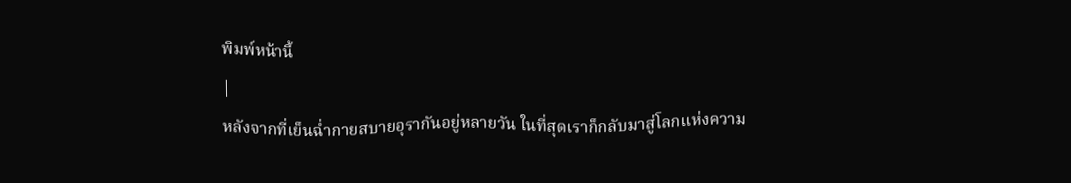พิมพ์หน้านี้
|
หลังจากที่เย็นฉ่ำกายสบายอุรากันอยู่หลายวัน ในที่สุดเราก็กลับมาสู่โลกแห่งความ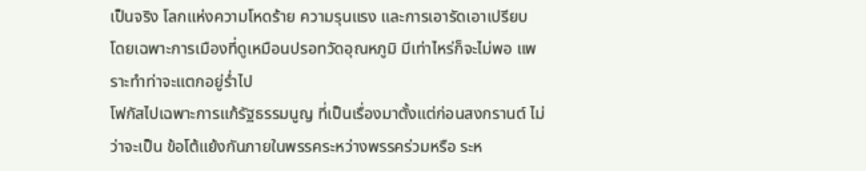เป็นจริง โลกแห่งความโหดร้าย ความรุนแรง และการเอารัดเอาเปรียบ
โดยเฉพาะการเมืองที่ดูเหมือนปรอทวัดอุณหภูมิ มีเท่าไหร่ก็จะไม่พอ แพราะทำท่าจะแตกอยู่ร่ำไป
โฟกัสไปเฉพาะการแก้รัฐธรรมนูญ ที่เป็นเรื่องมาตั้งแต่ก่อนสงกรานต์ ไม่ว่าจะเป็น ข้อโต้แย้งกันภายในพรรคระหว่างพรรคร่วมหรือ ระห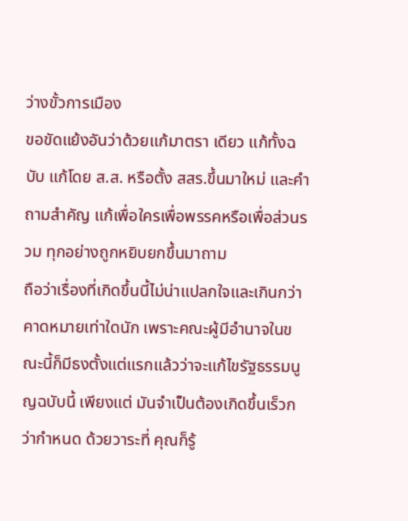ว่างขั้วการเมือง
ขอขัดแย้งอันว่าด้วยแก้มาตรา เดียว แก้ทั้งฉบับ แก้โดย ส.ส. หรือตั้ง สสร.ขึ้นมาใหม่ และคำถามสำคัญ แก้เพื่อใครเพื่อพรรคหรือเพื่อส่วนรวม ทุกอย่างถูกหยิบยกขึ้นมาถาม
ถือว่าเรื่องที่เกิดขึ้นนี้ไม่น่าแปลกใจและเกินกว่าคาดหมายเท่าใดนัก เพราะคณะผู้มีอำนาจในขณะนี้ก็มีธงตั้งแต่แรกแล้วว่าจะแก้ไขรัฐธรรมนูญฉบับนี้ เพียงแต่ มันจำเป็นต้องเกิดขึ้นเร็วกว่ากำหนด ด้วยวาระที่ คุณก็รู้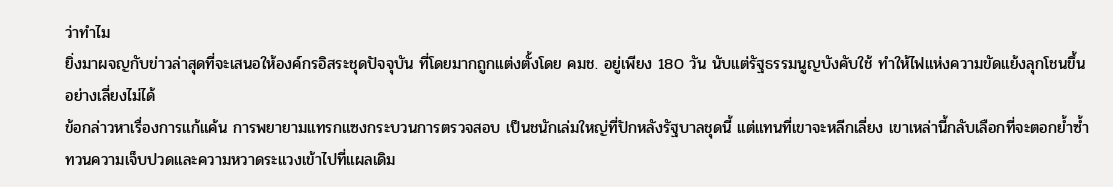ว่าทำไม
ยิ่งมาผจญกับข่าวล่าสุดที่จะเสนอให้องค์กรอิสระชุดปัจจุบัน ที่โดยมากถูกแต่งตั้งโดย คมช. อยู่เพียง 180 วัน นับแต่รัฐธรรมนูญบังคับใช้ ทำให้ไฟแห่งความขัดแย้งลุกโชนขึ้นอย่างเลี่ยงไม่ได้
ข้อกล่าวหาเรื่องการแก้แค้น การพยายามแทรกแซงกระบวนการตรวจสอบ เป็นชนักเล่มใหญ่ที่ปักหลังรัฐบาลชุดนี้ แต่แทนที่เขาจะหลีกเลี่ยง เขาเหล่านี้กลับเลือกที่จะตอกย้ำซ้ำทวนความเจ็บปวดและความหวาดระแวงเข้าไปที่แผลเดิม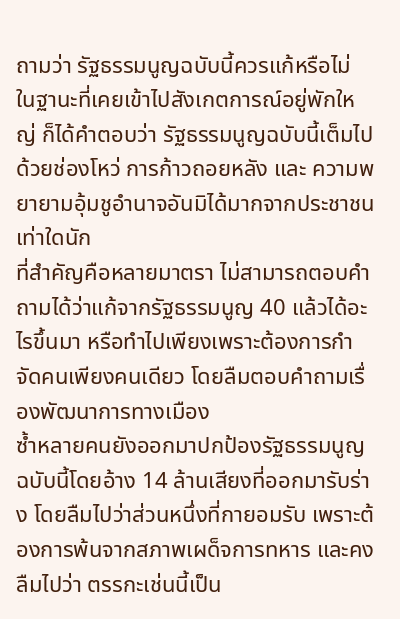ถามว่า รัฐธรรมนูญฉบับนี้ควรแก้หรือไม่
ในฐานะที่เคยเข้าไปสังเกตการณ์อยู่พักใหญ่ ก็ได้คำตอบว่า รัฐธรรมนูญฉบับนี้เต็มไปด้วยช่องโหว่ การก้าวถอยหลัง และ ความพยายามอุ้มชูอำนาจอันมิได้มากจากประชาชนเท่าใดนัก
ที่สำคัญคือหลายมาตรา ไม่สามารถตอบคำถามได้ว่าแก้จากรัฐธรรมนูญ 40 แล้วได้อะไรขึ้นมา หรือทำไปเพียงเพราะต้องการกำจัดคนเพียงคนเดียว โดยลืมตอบคำถามเรื่องพัฒนาการทางเมือง
ซ้ำหลายคนยังออกมาปกป้องรัฐธรรมนูญฉบับนี้โดยอ้าง 14 ล้านเสียงที่ออกมารับร่าง โดยลืมไปว่าส่วนหนึ่งที่กายอมรับ เพราะต้องการพ้นจากสภาพเผด็จการทหาร และคงลืมไปว่า ตรรกะเช่นนี้เป็น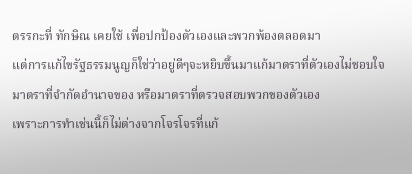ตรรกะที่ ทักษิณ เคยใช้ เพื่อปกป้องตัวเองและพวกพ้องตลอดมา
แต่การแก้ไขรัฐธรรมนูญก็ใช่ว่าอยู่ดีๆจะหยิบขึ้นมาแก้มาตราที่ตัวเองไม่ชอบใจ มาตราที่จำกัดอำนาจของ หรือมาตราที่ตรวจสอบพวกของตัวเอง
เพราะการทำเช่นนี้ก็ไม่ต่างจากโจรโจรที่แก้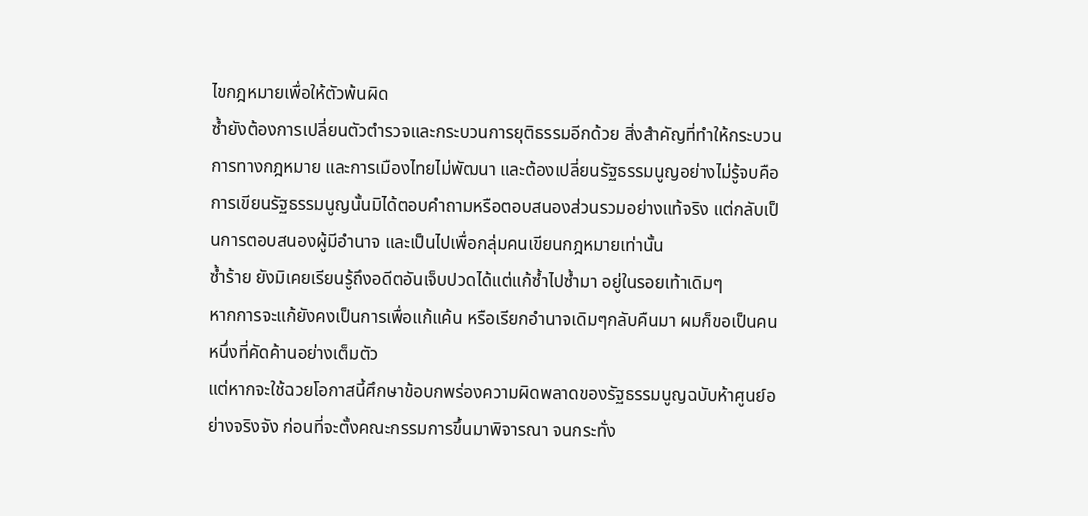ไขกฎหมายเพื่อให้ตัวพ้นผิด
ซ้ำยังต้องการเปลี่ยนตัวตำรวจและกระบวนการยุติธรรมอีกด้วย สิ่งสำคัญที่ทำให้กระบวนการทางกฎหมาย และการเมืองไทยไม่พัฒนา และต้องเปลี่ยนรัฐธรรมนูญอย่างไม่รู้จบคือ การเขียนรัฐธรรมนูญนั้นมิได้ตอบคำถามหรือตอบสนองส่วนรวมอย่างแท้จริง แต่กลับเป็นการตอบสนองผู้มีอำนาจ และเป็นไปเพื่อกลุ่มคนเขียนกฎหมายเท่านั้น
ซ้ำร้าย ยังมิเคยเรียนรู้ถึงอดีตอันเจ็บปวดได้แต่แก้ซ้ำไปซ้ำมา อยู่ในรอยเท้าเดิมๆ
หากการจะแก้ยังคงเป็นการเพื่อแก้แค้น หรือเรียกอำนาจเดิมๆกลับคืนมา ผมก็ขอเป็นคนหนึ่งที่คัดค้านอย่างเต็มตัว
แต่หากจะใช้ฉวยโอกาสนี้ศึกษาข้อบกพร่องความผิดพลาดของรัฐธรรมนูญฉบับห้าศูนย์อย่างจริงจัง ก่อนที่จะตั้งคณะกรรมการขึ้นมาพิจารณา จนกระทั่ง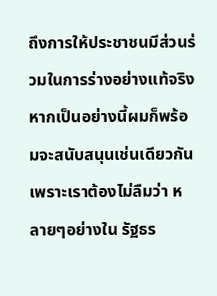ถึงการให้ประชาชนมีส่วนร่วมในการร่างอย่างแท้จริงหากเป็นอย่างนี้ผมก็พร้อมจะสนับสนุนเช่นเดียวกัน
เพราะเราต้องไม่ลืมว่า หลายๆอย่างใน รัฐธร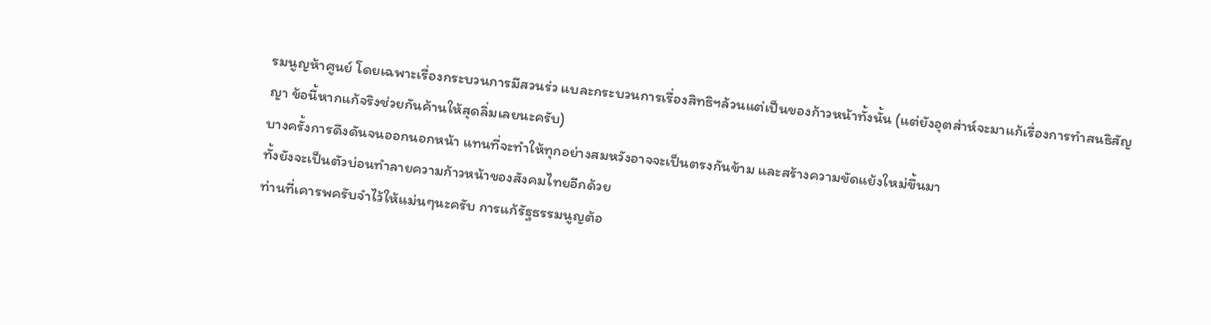รมนูญห้าศูนย์ โดยเฉพาะเรื่องกระบวนการมีสวนร่ว แบละกระบวนการเรื่องสิทธิฯล้วนแต่เป็นของก้าวหน้าทั้งนั้น (แต่ยังอุตส่าห์จะมาแก้เรื่องการทำสนธิสัญญา ข้อนี้หากแก้จริงช่วยกันค้านให้สุดลิ่มเลยนะครับ)
บางครั้งการดึงดันจนออกนอกหน้า แทนที่จะทำให้ทุกอย่างสมหวังอาจจะเป็นตรงกันข้าม และสร้างความขัดแย้งใหม่ขึ้นมา
ทั้งยังจะเป็นตัวบ่อนทำลายความก้าวหน้าของสังคมไทยอีกด้วย
ท่านที่เคารพครับจำไว้ให้แม่นๆนะครับ การแก้รัฐธรรมนูญต้อ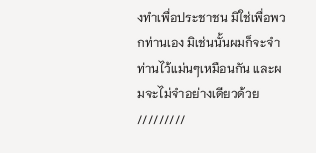งทำเพื่อประชาชน มิใช่เพื่อพวกท่านเอง มิเช่นนั้นผมก็จะจำท่านไว้แม่นๆเหมือนกัน และผมจะไม่จำอย่างเดียวด้วย
/////////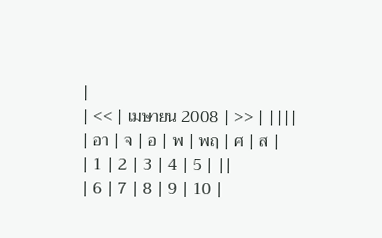|
| << | เมษายน 2008 | >> | ||||
| อา | จ | อ | พ | พฤ | ศ | ส |
| 1 | 2 | 3 | 4 | 5 | ||
| 6 | 7 | 8 | 9 | 10 |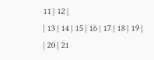11 | 12 |
| 13 | 14 | 15 | 16 | 17 | 18 | 19 |
| 20 | 21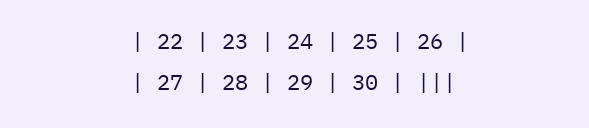| 22 | 23 | 24 | 25 | 26 |
| 27 | 28 | 29 | 30 | |||